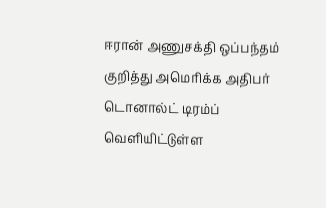ஈரான் அணுசக்தி ஒப்பந்தம் குறித்து அமெரிக்க அதிபர் டொனால்ட் டிரம்ப் வெளியிட்டுள்ள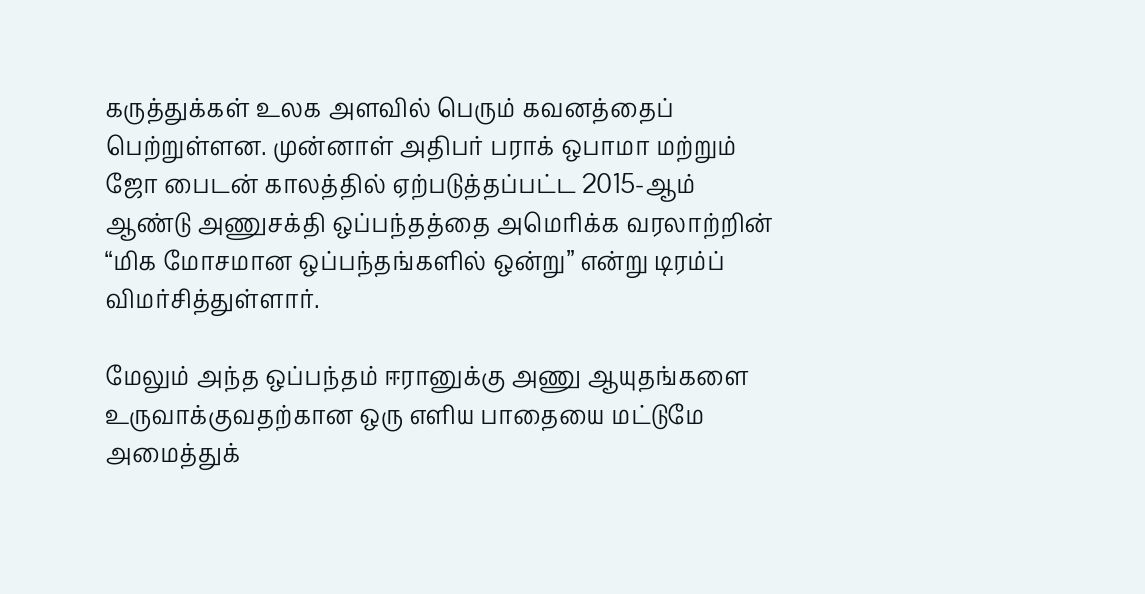கருத்துக்கள் உலக அளவில் பெரும் கவனத்தைப் பெற்றுள்ளன. முன்னாள் அதிபர் பராக் ஒபாமா மற்றும் ஜோ பைடன் காலத்தில் ஏற்படுத்தப்பட்ட 2015-ஆம் ஆண்டு அணுசக்தி ஒப்பந்தத்தை அமெரிக்க வரலாற்றின் “மிக மோசமான ஒப்பந்தங்களில் ஒன்று” என்று டிரம்ப் விமர்சித்துள்ளார்.

மேலும் அந்த ஒப்பந்தம் ஈரானுக்கு அணு ஆயுதங்களை உருவாக்குவதற்கான ஒரு எளிய பாதையை மட்டுமே அமைத்துக்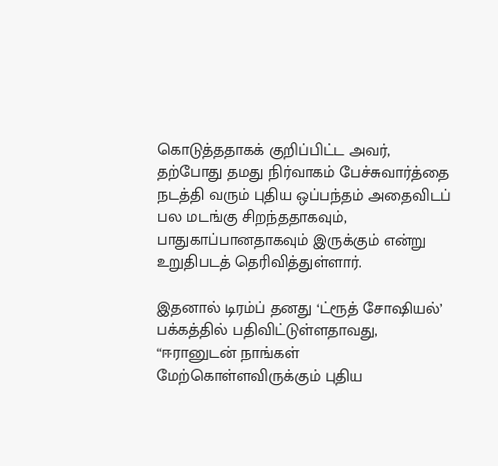கொடுத்ததாகக் குறிப்பிட்ட அவர், தற்போது தமது நிர்வாகம் பேச்சுவார்த்தை நடத்தி வரும் புதிய ஒப்பந்தம் அதைவிடப் பல மடங்கு சிறந்ததாகவும், பாதுகாப்பானதாகவும் இருக்கும் என்று உறுதிபடத் தெரிவித்துள்ளார்.

இதனால் டிரம்ப் தனது ‘ட்ரூத் சோஷியல்’ பக்கத்தில் பதிவிட்டுள்ளதாவது, “ஈரானுடன் நாங்கள் மேற்கொள்ளவிருக்கும் புதிய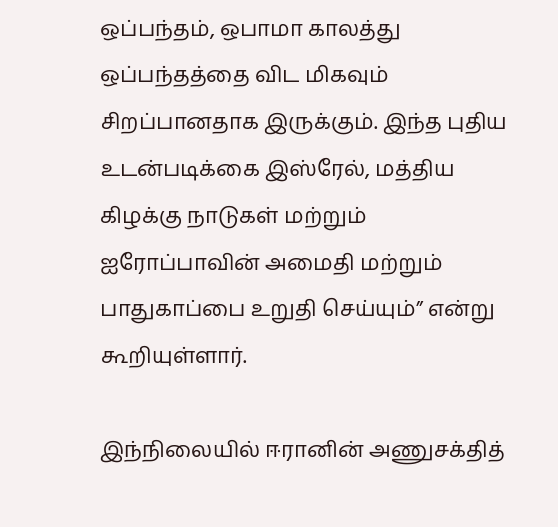ஒப்பந்தம், ஒபாமா காலத்து ஒப்பந்தத்தை விட மிகவும் சிறப்பானதாக இருக்கும். இந்த புதிய உடன்படிக்கை இஸ்ரேல், மத்திய கிழக்கு நாடுகள் மற்றும் ஐரோப்பாவின் அமைதி மற்றும் பாதுகாப்பை உறுதி செய்யும்” என்று கூறியுள்ளார்.

இந்நிலையில் ஈரானின் அணுசக்தித்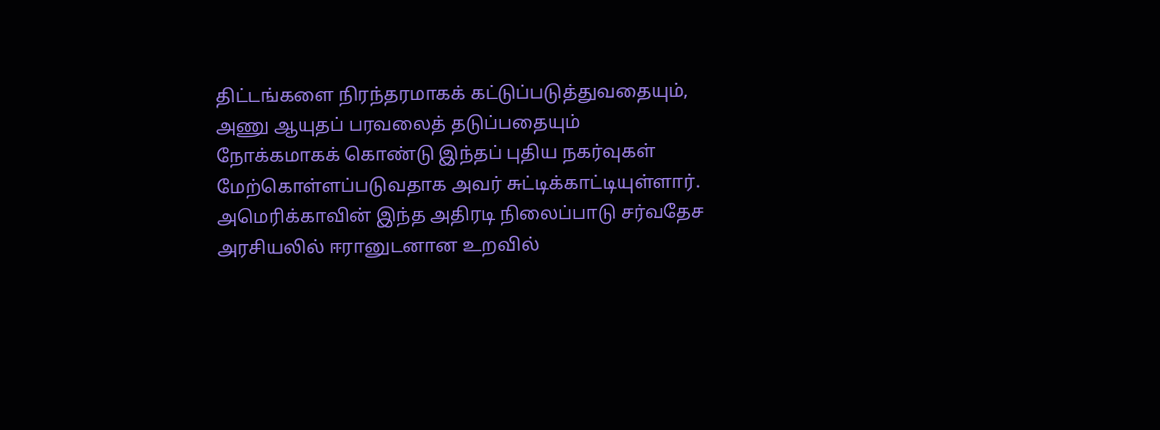திட்டங்களை நிரந்தரமாகக் கட்டுப்படுத்துவதையும், அணு ஆயுதப் பரவலைத் தடுப்பதையும் நோக்கமாகக் கொண்டு இந்தப் புதிய நகர்வுகள் மேற்கொள்ளப்படுவதாக அவர் சுட்டிக்காட்டியுள்ளார். அமெரிக்காவின் இந்த அதிரடி நிலைப்பாடு சர்வதேச அரசியலில் ஈரானுடனான உறவில்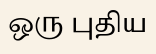ஒரு புதிய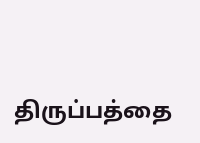திருப்பத்தை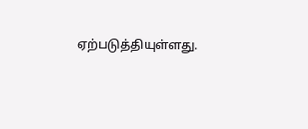ஏற்படுத்தியுள்ளது.